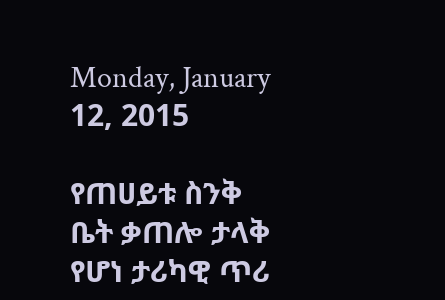Monday, January 12, 2015

የጠሀይቱ ስንቅ ቤት ቃጠሎ ታላቅ የሆነ ታሪካዊ ጥሪ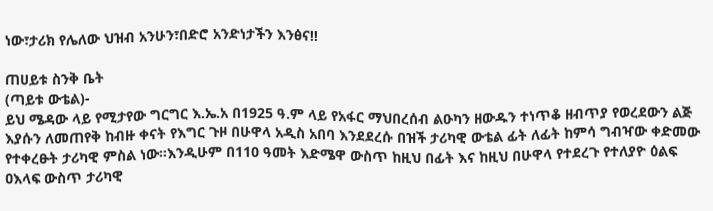ነው፣ታሪክ የሌለው ህዝብ አንሁን፣በድሮ አንድነታችን እንፅና!!

ጠሀይቱ ስንቅ ቤት
(ጣይቱ ውቴል)-
ይህ ሜዳው ላይ የሚታየው ግርግር እ.ኤ.አ በ1925 ዓ.ም ላይ የአፋር ማህበረሰብ ልዑካን ዘውዱን ተነጥቆ ዘብጥያ የወረደውን ልጅ እያሱን ለመጠየቅ ከብዙ ቀናት የእግር ጉዞ በሁዋላ አዲስ አበባ እንደደረሱ በዝች ታሪካዊ ውቴል ፊት ለፊት ከምሳ ግብዣው ቀድመው የተቀረፁት ታሪካዊ ምስል ነው።እንዲሁም በ110 ዓመት እድሜዋ ውስጥ ከዚህ በፊት እና ከዚህ በሁዋላ የተደረጉ የተለያዮ ዕልፍ ዐእላፍ ውስጥ ታሪካዊ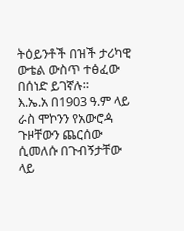ትዕይንቶች በዝች ታሪካዊ ውቴል ውስጥ ተፅፈው በሰነድ ይገኛሉ።
እ.ኤ.አ በ1903 ዓ.ም ላይ ራስ ሞኮንን የአውሮዻ ጉዞቸውን ጨርሰው ሲመለሱ በጉብኝታቸው ላይ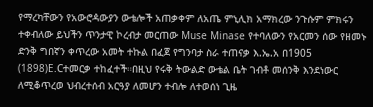የማረካቸውን የአውሮዻውያን ውቴሎች አጠቃቀም ለአጤ ምኒሊክ አማክረው ንጉሱም ምክሩን ተቀብለው ይህችን ጥንታዊ ኮረብታ መርጠው Muse Minase የተባለውን የአርመን ሰው የዘመኑ ድንቅ ግበኛን ቀጥረው አመት ተኩል በፈጀ የግንባታ ስራ ተጠናቃ እ.ኤ.አ በ1905 (1898)E.Cተመርቃ ተከፈተች።በዚህ የሩቅ ትውልድ ውቴል ቤት ገብቶ መሰንቅ እንደነውር ለሚቆጥረወ ህብረተሰብ አርዓያ ለመሆን ተብሎ ለተወሰነ ጊዜ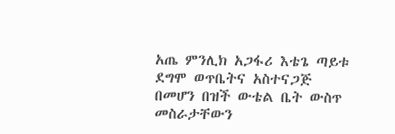አጤ ምንሊክ አጋፋሪ እቴጌ ጣይቱ ደግሞ ወጥቤትና አስተናጋጅ በመሆን በዝች ውቴል ቤት ውስጥ መስራታቸውን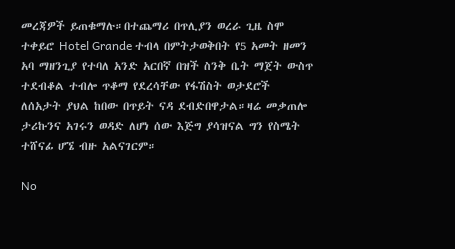መረጃዎች ይጠቁማሉ።በተጨማሪ በጥሊያን ወረራ ጊዜ ስሞ ተቀይሮ Hotel Grande ተብላ በምትታወቅበት የ5 አመት ዘመን አባ ማዘንጊያ የተባለ አንድ አርበኛ በዝች ስንቅ ቤት ማጀት ውስጥ ተደብቆል ተብሎ ጥቆማ የደረሳቸው የፋሽስት ወታደሮች ለሰአታት ያህል ከበው በጥይት ናዳ ደብድበዋታል።ዛሬ መቃጠሎ ታሪኩንና አገሩን ወዳድ ለሆነ ሰው እጅግ ያሳዝናል ግን የስሜት ተሸናፊ ሆኜ ብዙ አልናገርም።

No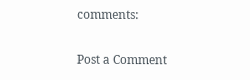comments:

Post a Comment